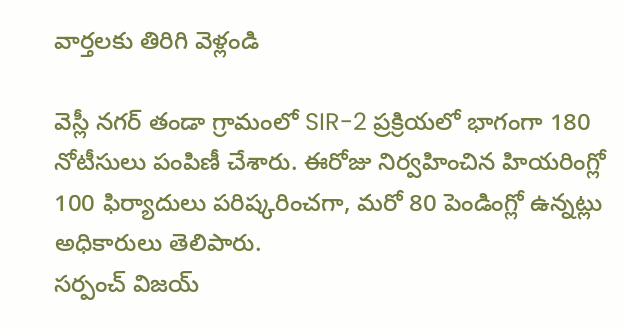వార్తలకు తిరిగి వెళ్లండి

వెస్లీ నగర్ తండా గ్రామంలో SIR-2 ప్రక్రియలో భాగంగా 180 నోటీసులు పంపిణీ చేశారు. ఈరోజు నిర్వహించిన హియరింగ్లో 100 ఫిర్యాదులు పరిష్కరించగా, మరో 80 పెండింగ్లో ఉన్నట్లు అధికారులు తెలిపారు.
సర్పంచ్ విజయ్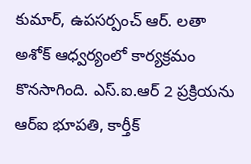కుమార్, ఉపసర్పంచ్ ఆర్. లతా అశోక్ ఆధ్వర్యంలో కార్యక్రమం కొనసాగింది. ఎస్.ఐ.ఆర్ 2 ప్రక్రియను ఆర్ఐ భూపతి, కార్తీక్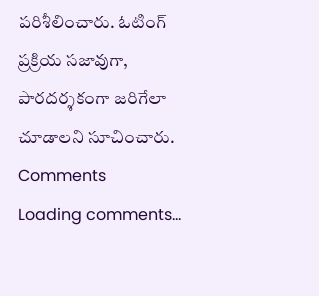పరిశీలించారు. ఓటింగ్ ప్రక్రియ సజావుగా, పారదర్శకంగా జరిగేలా చూడాలని సూచించారు.
Comments
Loading comments...